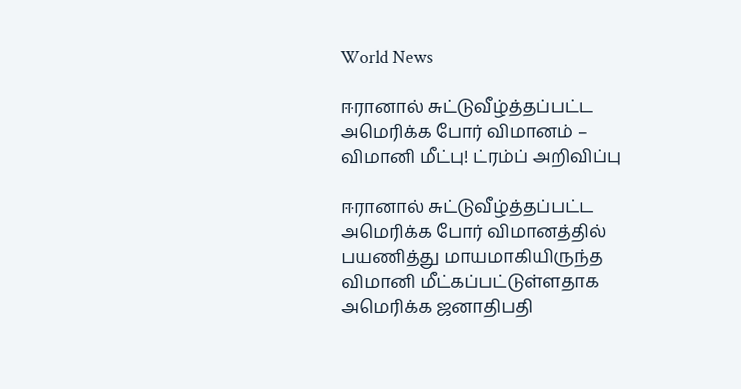World News

ஈரானால் சுட்டுவீழ்த்தப்பட்ட அமெரிக்க போர் விமானம் – விமானி மீட்பு! ட்ரம்ப் அறிவிப்பு

ஈரானால் சுட்டுவீழ்த்தப்பட்ட அமெரிக்க போர் விமானத்தில் பயணித்து மாயமாகியிருந்த விமானி மீட்கப்பட்டுள்ளதாக அமெரிக்க ஜனாதிபதி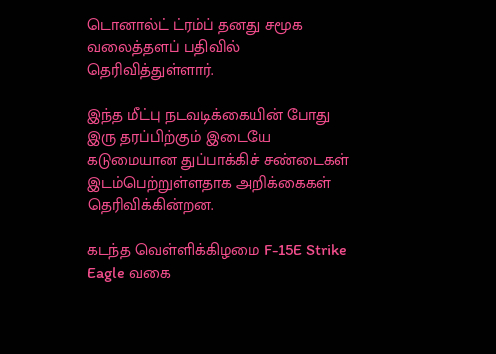டொனால்ட் ட்ரம்ப் தனது சமூக வலைத்தளப் பதிவில் தெரிவித்துள்ளார்.

இந்த மீட்பு நடவடிக்கையின் போது இரு தரப்பிற்கும் இடையே கடுமையான துப்பாக்கிச் சண்டைகள் இடம்பெற்றுள்ளதாக அறிக்கைகள் தெரிவிக்கின்றன.

கடந்த வெள்ளிக்கிழமை F-15E Strike Eagle வகை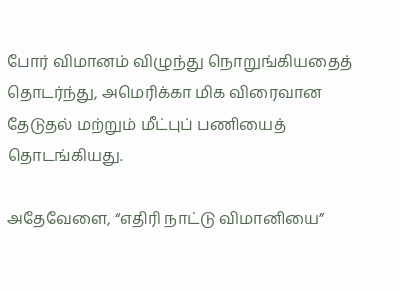போர் விமானம் விழுந்து நொறுங்கியதைத் தொடர்ந்து, அமெரிக்கா மிக விரைவான தேடுதல் மற்றும் மீட்புப் பணியைத் தொடங்கியது.

அதேவேளை, “எதிரி நாட்டு விமானியை”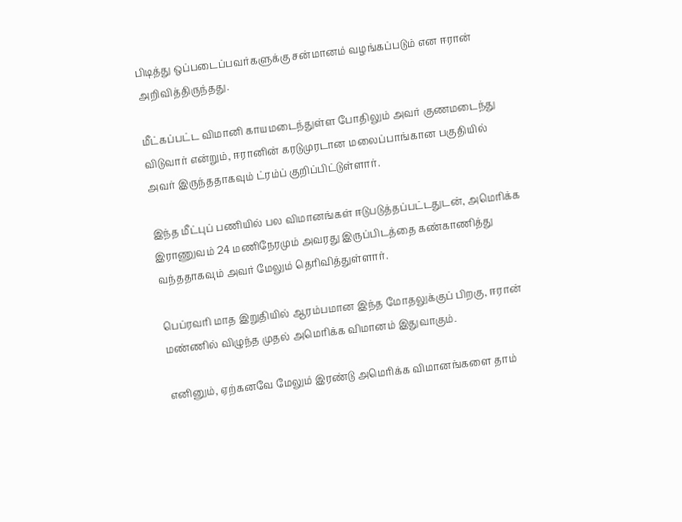பிடித்து ஒப்படைப்பவர்களுக்கு சன்மானம் வழங்கப்படும் என ஈரான் அறிவித்திருந்தது.

மீட்கப்பட்ட விமானி காயமடைந்துள்ள போதிலும் அவர் குணமடைந்து விடுவார் என்றும், ஈரானின் கரடுமுரடான மலைப்பாங்கான பகுதியில் அவர் இருந்ததாகவும் ட்ரம்ப் குறிப்பிட்டுள்ளார்.

இந்த மீட்புப் பணியில் பல விமானங்கள் ஈடுபடுத்தப்பட்டதுடன், அமெரிக்க இராணுவம் 24 மணிநேரமும் அவரது இருப்பிடத்தை கண்காணித்து வந்ததாகவும் அவர் மேலும் தெரிவித்துள்ளார்.

பெப்ரவரி மாத இறுதியில் ஆரம்பமான இந்த மோதலுக்குப் பிறகு, ஈரான் மண்ணில் விழுந்த முதல் அமெரிக்க விமானம் இதுவாகும்.

எனினும், ஏற்கனவே மேலும் இரண்டு அமெரிக்க விமானங்களை தாம்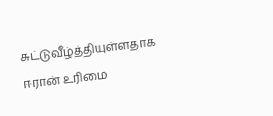சுட்டுவீழ்த்தியுள்ளதாக ஈரான் உரிமை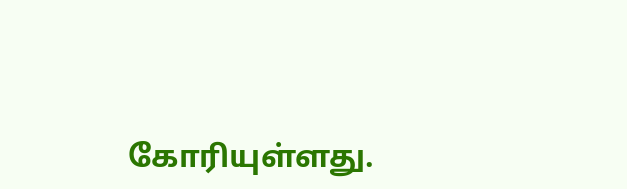கோரியுள்ளது.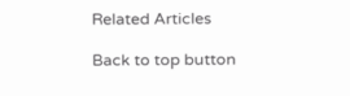Related Articles

Back to top button